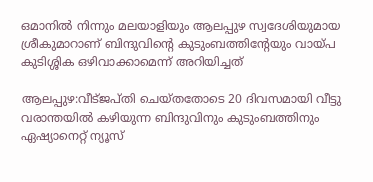ഒമാനില്‍ നിന്നും മലയാളിയും ആലപ്പുഴ സ്വദേശിയുമായ ശ്രീകുമാറാണ് ബിന്ദുവിന്‍റെ കുടുംബത്തിന്‍റേയും വായ്പ കുടിശ്ശിക ഒഴിവാക്കാമെന്ന് അറിയിച്ചത്

ആലപ്പുഴ:വീട്ജപ്തി ചെയ്തതോടെ 20 ദിവസമായി വീട്ടു വരാന്തയിൽ കഴിയുന്ന ബിന്ദുവിനും കുടുംബത്തിനും ഏഷ്യാനെറ്റ് ന്യൂസ്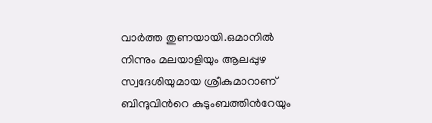വാര്‍ത്ത തുണയായി.ഒമാനില്‍ നിന്നും മലയാളിയും ആലപ്പുഴ സ്വദേശിയുമായ ശ്രീകുമാറാണ് ബിന്ദുവിന്‍റെ കുടുംബത്തിന്‍റേയും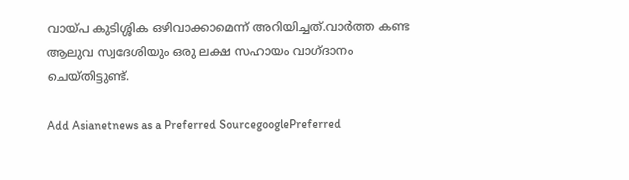വായ്പ കുടിശ്ശിക ഒഴിവാക്കാമെന്ന് അറിയിച്ചത്.വാര്‍ത്ത കണ്ട ആലുവ സ്വദേശിയും ഒരു ലക്ഷ സഹായം വാഗ്ദാനം ചെയ്തിട്ടുണ്ട്.

Add Asianetnews as a Preferred SourcegooglePreferred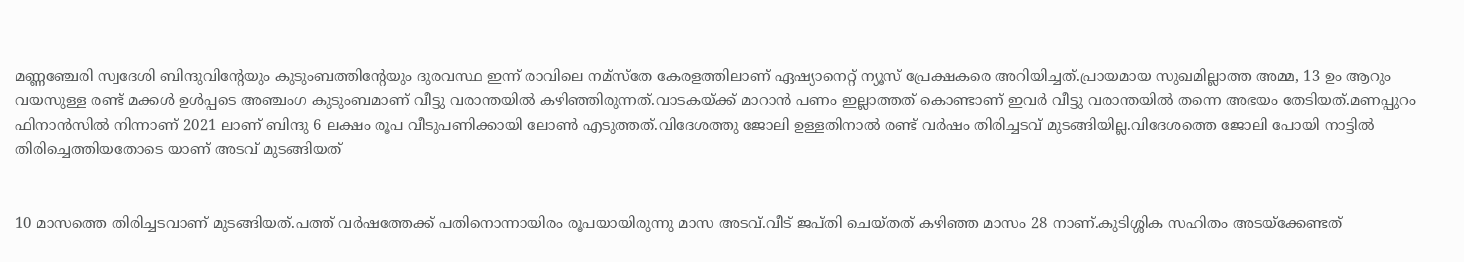മണ്ണഞ്ചേരി സ്വദേശി ബിന്ദുവിന്‍റേയും കുടുംബത്തിന്‍റേയും ദുരവസ്ഥ ഇന്ന് രാവിലെ നമ്സ്തേ കേരളത്തിലാണ് ഏഷ്യാനെറ്റ് ന്യൂസ് പ്രേക്ഷകരെ അറിയിച്ചത്.പ്രായമായ സുഖമില്ലാത്ത അമ്മ, 13 ഉം ആറും വയസുള്ള രണ്ട് മക്കൾ ഉൾപ്പടെ അഞ്ചംഗ കുടുംബമാണ് വീട്ടു വരാന്തയിൽ കഴിഞ്ഞിരുന്നത്.വാടകയ്ക്ക് മാറാൻ പണം ഇല്ലാത്തത് കൊണ്ടാണ് ഇവർ വീട്ടു വരാന്തയിൽ തന്നെ അഭയം തേടിയത്.മണപ്പുറം ഫിനാൻസിൽ നിന്നാണ് 2021 ലാണ് ബിന്ദു 6 ലക്ഷം രൂപ വീടുപണിക്കായി ലോൺ എടുത്തത്.വിദേശത്തു ജോലി ഉള്ളതിനാൽ രണ്ട് വർഷം തിരിച്ചടവ് മുടങ്ങിയില്ല.വിദേശത്തെ ജോലി പോയി നാട്ടിൽ തിരിച്ചെത്തിയതോടെ യാണ് അടവ് മുടങ്ങിയത്


10 മാസത്തെ തിരിച്ചടവാണ് മുടങ്ങിയത്.പത്ത് വർഷത്തേക്ക് പതിനൊന്നായിരം രൂപയായിരുന്നു മാസ അടവ്.വീട് ജപ്തി ചെയ്തത് കഴിഞ്ഞ മാസം 28 നാണ്.കുടിശ്ശിക സഹിതം അടയ്‌ക്കേണ്ടത്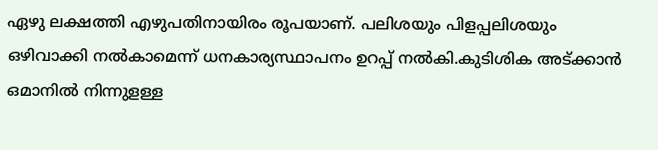ഏഴു ലക്ഷത്തി എഴുപതിനായിരം രൂപയാണ്. പലിശയും പിളപ്പലിശയും ഒഴിവാക്കി നല്‍കാമെന്ന് ധനകാര്യസ്ഥാപനം ഉറപ്പ് നല്‍കി.കുടിശിക അട്ക്കാന്‍ ഒമാനില്‍ നിന്നുളള്ള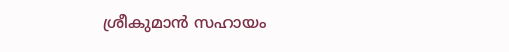ശ്രീകുമാന്‍ സഹായം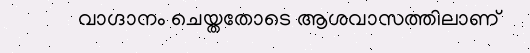വാഗ്ദാനം ചെയ്തതോടെ ആശവാസത്തിലാണ്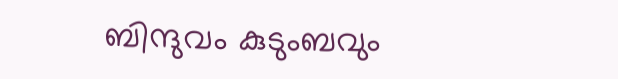ബിന്ദുവം കുടുംബവും